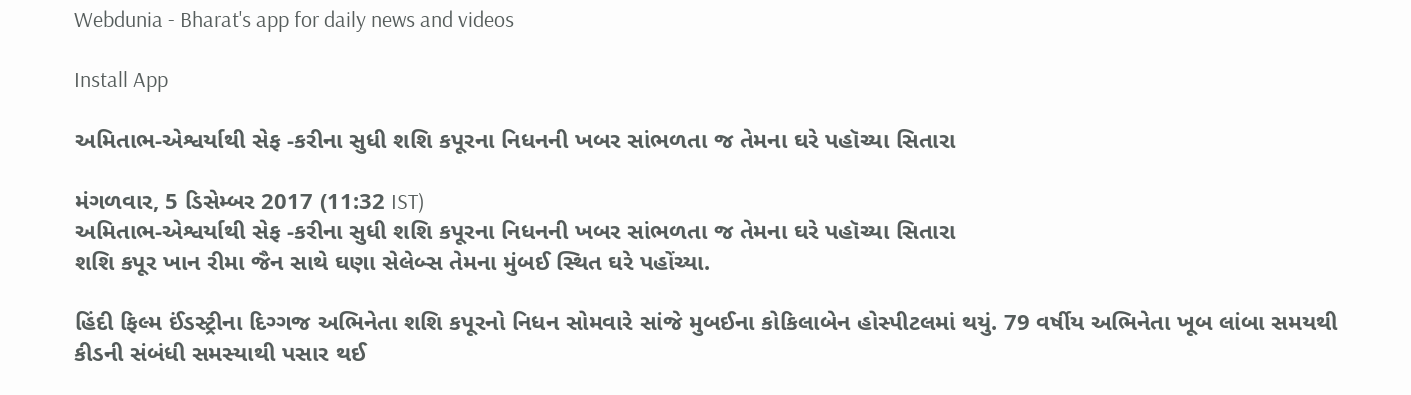Webdunia - Bharat's app for daily news and videos

Install App

અમિતાભ-એશ્વર્યાથી સેફ -કરીના સુધી શશિ કપૂરના નિધનની ખબર સાંભળતા જ તેમના ઘરે પહૉચ્યા સિતારા

મંગળવાર, 5 ડિસેમ્બર 2017 (11:32 IST)
અમિતાભ-એશ્વર્યાથી સેફ -કરીના સુધી શશિ કપૂરના નિધનની ખબર સાંભળતા જ તેમના ઘરે પહૉચ્યા સિતારા
શશિ કપૂર ખાન રીમા જૈન સાથે ઘણા સેલેબ્સ તેમના મુંબઈ સ્થિત ઘરે પહોંચ્યા.

હિંદી ફિલ્મ ઈંડસ્ટ્રીના દિગ્ગજ અભિનેતા શશિ કપૂરનો નિધન સોમવારે સાંજે મુબઈના કોકિલાબેન હોસ્પીટલમાં થયું. 79 વર્ષીય અભિનેતા ખૂબ લાંબા સમયથી  કીડની સંબંધી સમસ્યાથી પસાર થઈ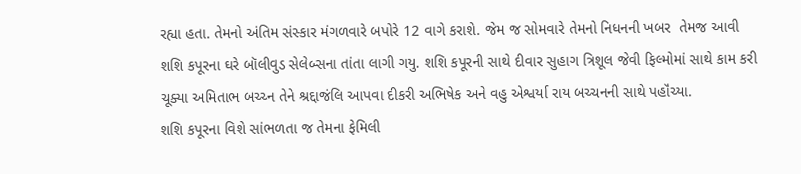રહ્યા હતા. તેમનો અંતિમ સંસ્કાર મંગળવારે બપોરે 12 વાગે કરાશે. જેમ જ સોમવારે તેમનો નિધનની ખબર  તેમજ આવી
શશિ કપૂરના ઘરે બૉલીવુડ સેલેબ્સના તાંતા લાગી ગયુ. શશિ કપૂરની સાથે દીવાર સુહાગ ત્રિશૂલ જેવી ફિલ્મોમાં સાથે કામ કરી ચૂક્યા અમિતાભ બચ્ચ્ન તેને શ્રદ્દાજંલિ આપવા દીકરી અભિષેક અને વહુ એશ્વર્યા રાય બચ્ચનની સાથે પહૉંચ્યા.
શશિ કપૂરના વિશે સાંભળતા જ તેમના ફેમિલી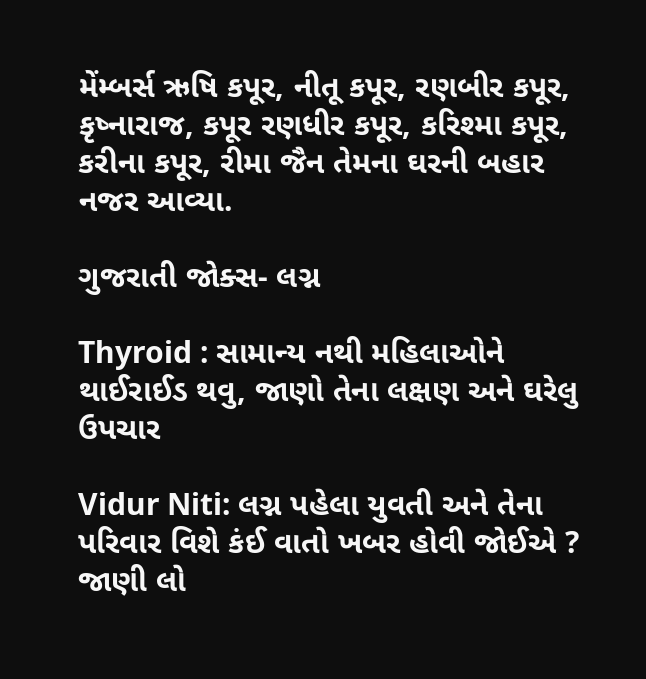મેંમ્બર્સ ઋષિ કપૂર, નીતૂ કપૂર, રણબીર કપૂર, કૃષ્નારાજ, કપૂર રણધીર કપૂર, કરિશ્મા કપૂર, કરીના કપૂર, રીમા જૈન તેમના ઘરની બહાર નજર આવ્યા.

ગુજરાતી જોક્સ- લગ્ન

Thyroid : સામાન્ય નથી મહિલાઓને થાઈરાઈડ થવુ, જાણો તેના લક્ષણ અને ઘરેલુ ઉપચાર

Vidur Niti: લગ્ન પહેલા યુવતી અને તેના પરિવાર વિશે કંઈ વાતો ખબર હોવી જોઈએ ? જાણી લો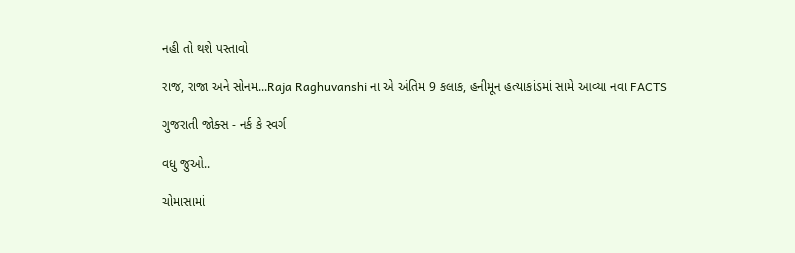નહી તો થશે પસ્તાવો

રાજ, રાજા અને સોનમ...Raja Raghuvanshi ના એ અંતિમ 9 કલાક, હનીમૂન હત્યાકાંડમાં સામે આવ્યા નવા FACTS

ગુજરાતી જોક્સ - નર્ક કે સ્વર્ગ

વધુ જુઓ..

ચોમાસામાં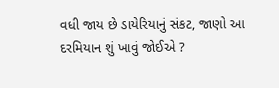વધી જાય છે ડાયેરિયાનું સંકટ, જાણો આ દરમિયાન શું ખાવું જોઈએ ?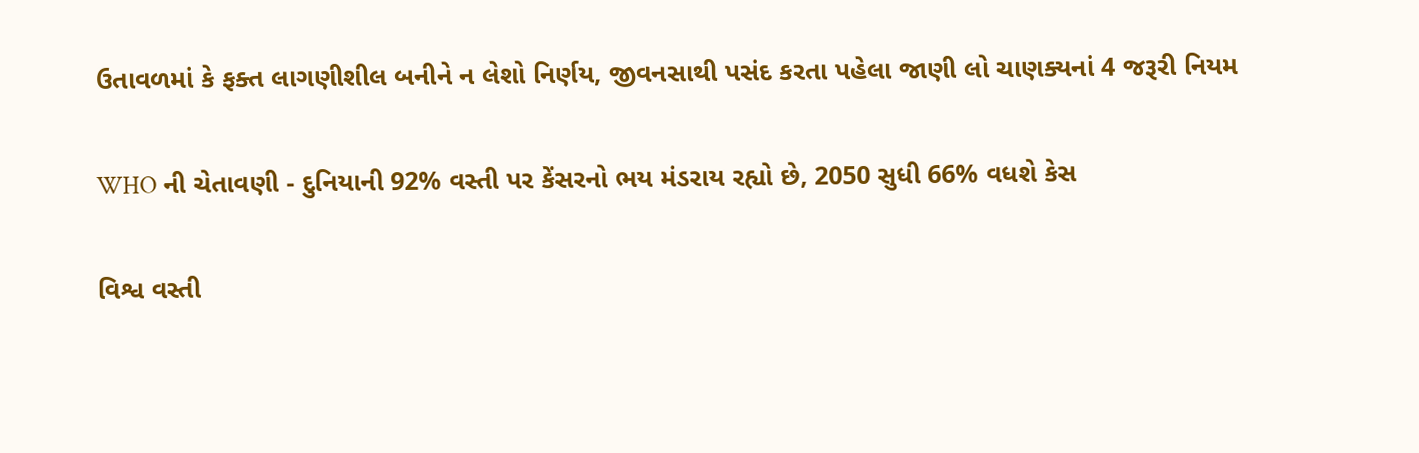ઉતાવળમાં કે ફક્ત લાગણીશીલ બનીને ન લેશો નિર્ણય, જીવનસાથી પસંદ કરતા પહેલા જાણી લો ચાણક્યનાં 4 જરૂરી નિયમ

WHO ની ચેતાવણી - દુનિયાની 92% વસ્તી પર કેંસરનો ભય મંડરાય રહ્યો છે, 2050 સુધી 66% વધશે કેસ

વિશ્વ વસ્તી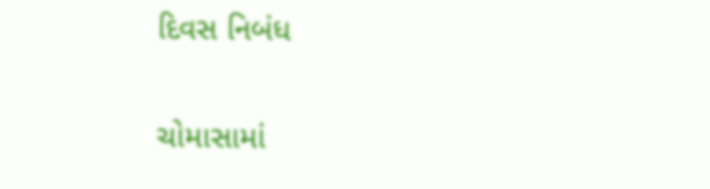દિવસ નિબંધ

ચોમાસામાં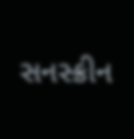સનસ્ક્રીન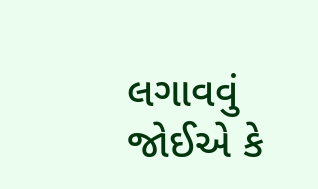લગાવવું જોઈએ કે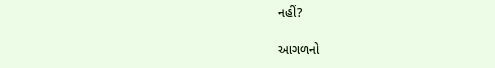નહીં?

આગળનો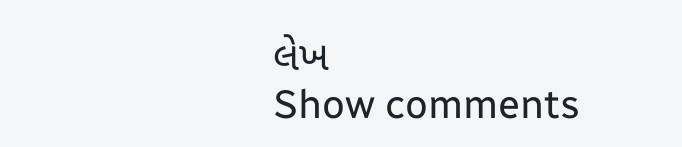લેખ
Show comments